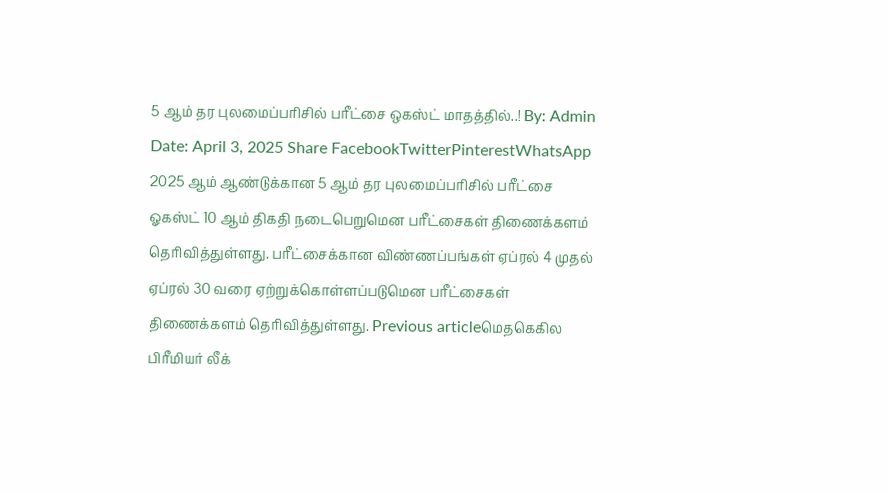5 ஆம் தர புலமைப்பரிசில் பரீட்சை ஒகஸ்ட் மாதத்தில்..! By: Admin Date: April 3, 2025 Share FacebookTwitterPinterestWhatsApp 2025 ஆம் ஆண்டுக்கான 5 ஆம் தர புலமைப்பரிசில் பரீட்சை ஓகஸ்ட் 10 ஆம் திகதி நடைபெறுமென பரீட்சைகள் திணைக்களம் தெரிவித்துள்ளது. பரீட்சைக்கான விண்ணப்பங்கள் ஏப்ரல் 4 முதல் ஏப்ரல் 30 வரை ஏற்றுக்கொள்ளப்படுமென பரீட்சைகள் திணைக்களம் தெரிவித்துள்ளது. Previous articleமெதகெகில பிரீமியர் லீக்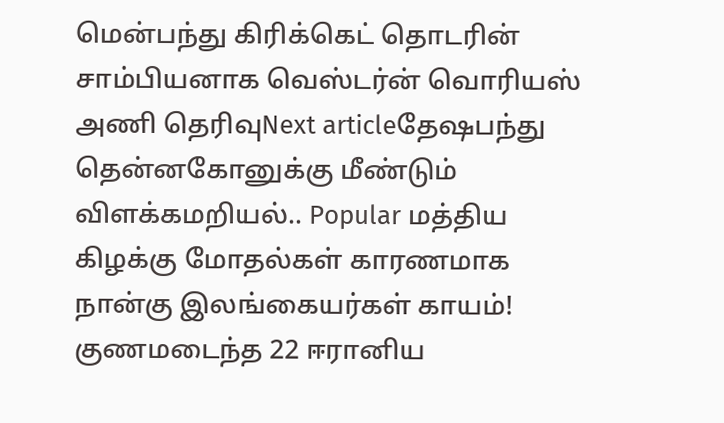மென்பந்து கிரிக்கெட் தொடரின் சாம்பியனாக வெஸ்டர்ன் வொரியஸ் அணி தெரிவுNext articleதேஷபந்து தென்னகோனுக்கு மீண்டும் விளக்கமறியல்.. Popular மத்திய கிழக்கு மோதல்கள் காரணமாக நான்கு இலங்கையர்கள் காயம்! குணமடைந்த 22 ஈரானிய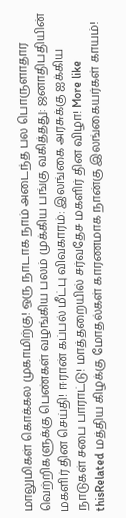மாலுமிகள் கொக்கல முகாமிற்கு! ஒரு நாடாக நாம் அடைந்த பல பொருளாதார வெற்றிகளுக்கு பெண்கள் வழங்கிய பலம் முக்கிய பங்கு வகித்தது: ஜனாதிபதியின் மகளிர் தின செய்தி! ஈரான் கப்பல் மீட்பு விவகாரம்: இலங்கை அரசுக்கு ஐக்கிய நாடுகள் சபை பாராட்டு! மாத்தறையில் சர்வதேச மகளிர் தின விழா! More like thisRelated மத்திய கிழக்கு மோதல்கள் காரணமாக நான்கு இலங்கையர்கள் காயம்!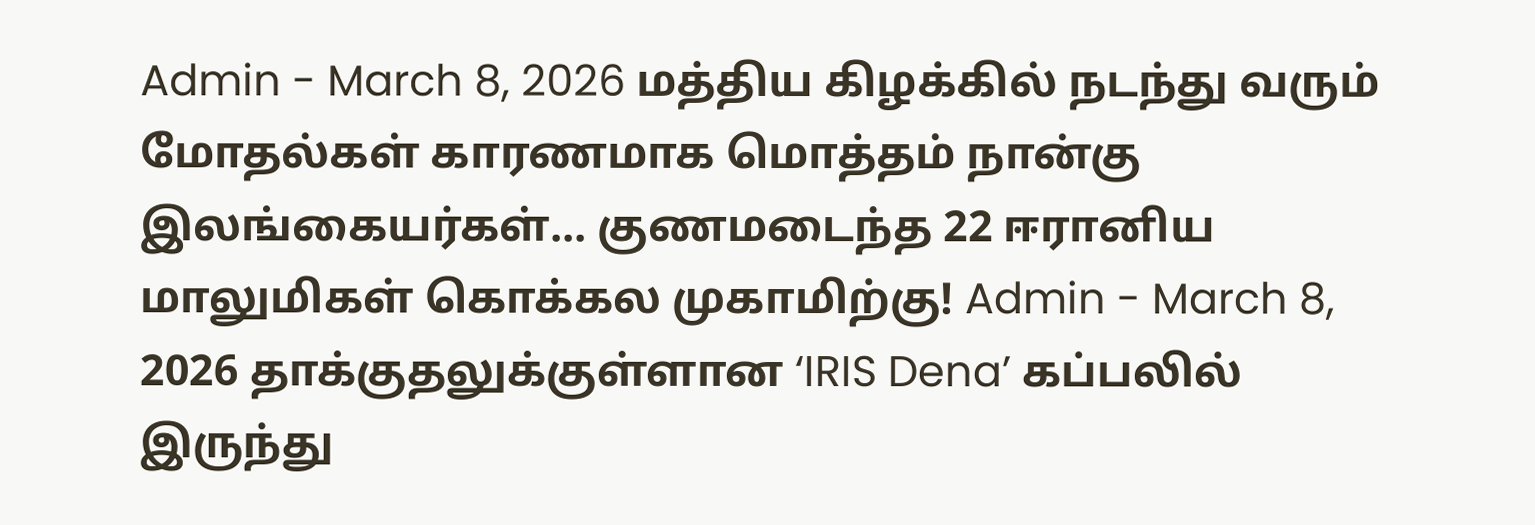Admin - March 8, 2026 மத்திய கிழக்கில் நடந்து வரும் மோதல்கள் காரணமாக மொத்தம் நான்கு இலங்கையர்கள்... குணமடைந்த 22 ஈரானிய மாலுமிகள் கொக்கல முகாமிற்கு! Admin - March 8, 2026 தாக்குதலுக்குள்ளான ‘IRIS Dena’ கப்பலில் இருந்து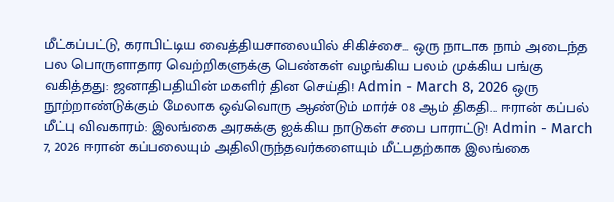மீட்கப்பட்டு, கராபிட்டிய வைத்தியசாலையில் சிகிச்சை... ஒரு நாடாக நாம் அடைந்த பல பொருளாதார வெற்றிகளுக்கு பெண்கள் வழங்கிய பலம் முக்கிய பங்கு வகித்தது: ஜனாதிபதியின் மகளிர் தின செய்தி! Admin - March 8, 2026 ஒரு நூற்றாண்டுக்கும் மேலாக ஒவ்வொரு ஆண்டும் மார்ச் 08 ஆம் திகதி... ஈரான் கப்பல் மீட்பு விவகாரம்: இலங்கை அரசுக்கு ஐக்கிய நாடுகள் சபை பாராட்டு! Admin - March 7, 2026 ஈரான் கப்பலையும் அதிலிருந்தவர்களையும் மீட்பதற்காக இலங்கை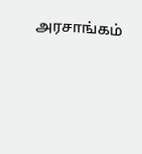அரசாங்கம்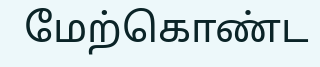மேற்கொண்ட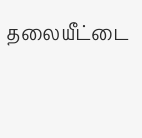தலையீட்டை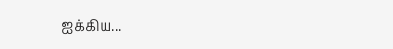ஐக்கிய...